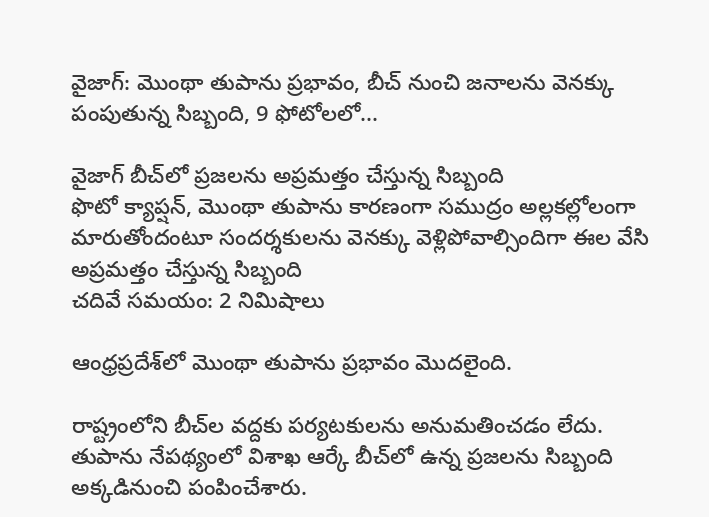వైజాగ్: మొంథా తుపాను ప్రభావం, బీచ్ నుంచి జనాలను వెనక్కు పంపుతున్న సిబ్బంది, 9 ఫోటోలలో...

వైజాగ్ బీచ్‌‌లో ప్రజలను అప్రమత్తం చేస్తున్న సిబ్బంది
ఫొటో క్యాప్షన్, మొంథా తుపాను కారణంగా సముద్రం అల్లకల్లోలంగా మారుతోందంటూ సందర్శకులను వెనక్కు వెళ్లిపోవాల్సిందిగా ఈల వేసి అప్రమత్తం చేస్తున్న సిబ్బంది
చదివే సమయం: 2 నిమిషాలు

ఆంధ్రప్రదేశ్‌లో మొంథా తుపాను ప్రభావం మొదలైంది.

రాష్ట్రంలోని బీచ్‌ల వద్దకు పర్యటకులను అనుమతించడం లేదు. తుపాను నేపథ్యంలో విశాఖ ఆర్కే బీచ్‌లో ఉన్న ప్రజలను సిబ్బంది అక్కడినుంచి పంపించేశారు.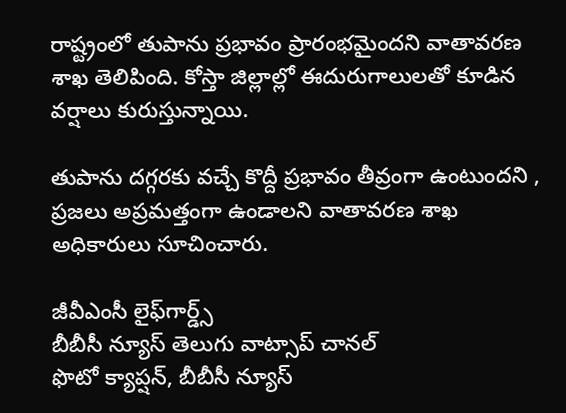రాష్ట్రంలో తుపాను ప్రభావం ప్రారంభమైందని వాతావరణ శాఖ తెలిపింది. కోస్తా జిల్లాల్లో ఈదురుగాలులతో కూడిన వర్షాలు కురుస్తున్నాయి.

తుపాను దగ్గరకు వచ్చే కొద్దీ ప్రభావం తీవ్రంగా ఉంటుందని , ప్రజలు అప్రమత్తంగా ఉండాలని వాతావరణ శాఖ అధికారులు సూచించారు.

జీవీఎంసీ లైఫ్‌గార్డ్స్
బీబీసీ న్యూస్ తెలుగు వాట్సాప్ చానల్‌
ఫొటో క్యాప్షన్, బీబీసీ న్యూస్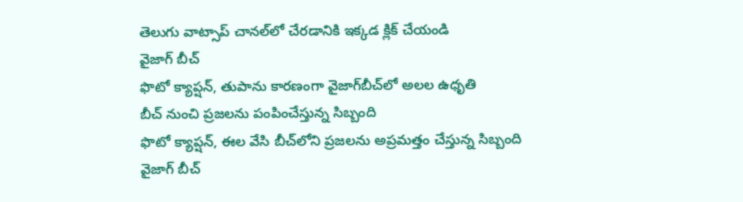తెలుగు వాట్సాప్ చానల్‌లో చేరడానికి ఇక్కడ క్లిక్ చేయండి
వైజాగ్ బీచ్
ఫొటో క్యాప్షన్, తుపాను కారణంగా వైజాగ్‌బీచ్‌లో అలల ఉధృతి
బీచ్ నుంచి ప్రజలను పంపించేస్తున్న సిబ్బంది
ఫొటో క్యాప్షన్, ఈల వేసి బీచ్‌లోని ప్రజలను అప్రమత్తం చేస్తున్న సిబ్బంది
వైజాగ్ బీచ్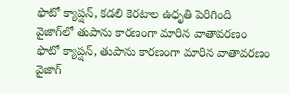ఫొటో క్యాప్షన్, కడలి కెరటాల ఉధృతి పెరిగింది
వైజాగ్‌లో తుపాను కారణంగా మారిన వాతావరణం
ఫొటో క్యాప్షన్, తుపాను కారణంగా మారిన వాతావరణం
వైజాగ్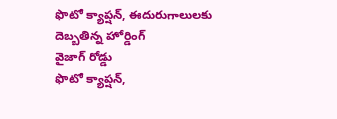ఫొటో క్యాప్షన్, ఈదురుగాలులకు దెబ్బతిన్న హోర్డింగ్
వైజాగ్ రోడ్డు
ఫొటో క్యాప్షన్,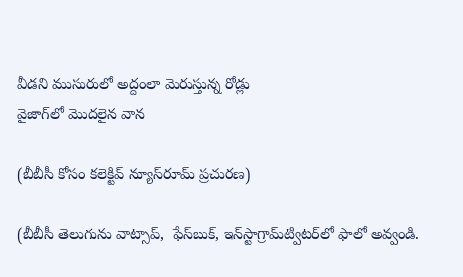వీడని ముసురులో అద్దంలా మెరుస్తున్న రోడ్లు
వైజాగ్‌లో మొదలైన వాన

(బీబీసీ కోసం కలెక్టివ్ న్యూస్‌రూమ్ ప్రచురణ)

(బీబీసీ తెలుగును వాట్సాప్‌,  ఫేస్‌బుక్, ఇన్‌స్టాగ్రామ్‌ట్విటర్‌లో ఫాలో అవ్వండి.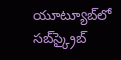యూట్యూబ్‌లో సబ్‌స్క్రైబ్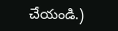చేయండి.)